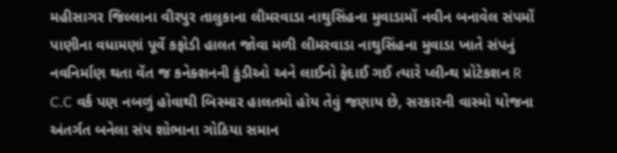મહીસાગર જિલ્લાના વીરપુર તાલુકાના લીમરવાડા નાથુસિંહના મુવાડામોં નવીન બનાવેલ સંપમોં પાણીના વધામણાં પૂર્વે કફોડી હાલત જોવા મળી લીમરવાડા નાથુસિંહના મુવાડા ખાતે સંપનું નવનિર્માણ થતા વેંત જ કનેક્શનની કુંડીઓ અને લાઈનો ફેદાઈ ગઈ ત્યારે પ્લીન્થ પ્રોટેકશન R C.C વર્ક પણ નબળું હોવાથી બિસ્માર હાલતમો હોય તેવું જણાય છે, સરકારની વાસ્મો યોજના અંતર્ગત બનેલા સંપ શોભાના ગોઠિયા સમાન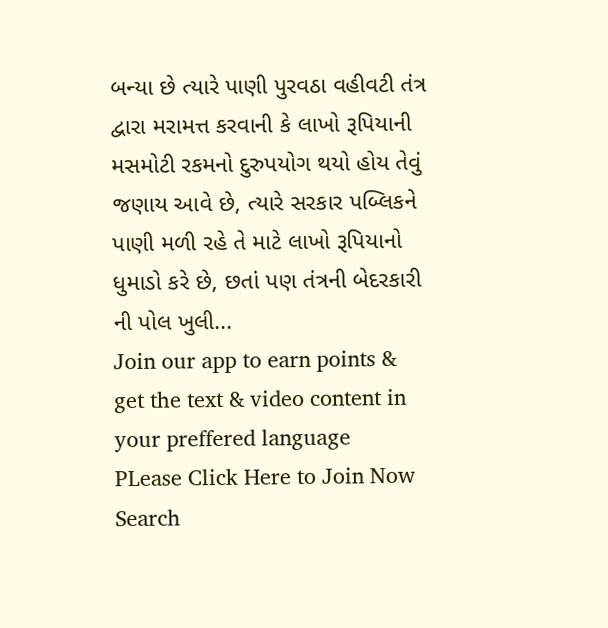બન્યા છે ત્યારે પાણી પુરવઠા વહીવટી તંત્ર દ્વારા મરામત્ત કરવાની કે લાખો રૂપિયાની મસમોટી રકમનો દુરુપયોગ થયો હોય તેવું જણાય આવે છે, ત્યારે સરકાર પબ્લિકને પાણી મળી રહે તે માટે લાખો રૂપિયાનો ધુમાડો કરે છે, છતાં પણ તંત્રની બેદરકારી ની પોલ ખુલી...
Join our app to earn points & get the text & video content in your preffered language
PLease Click Here to Join Now
Search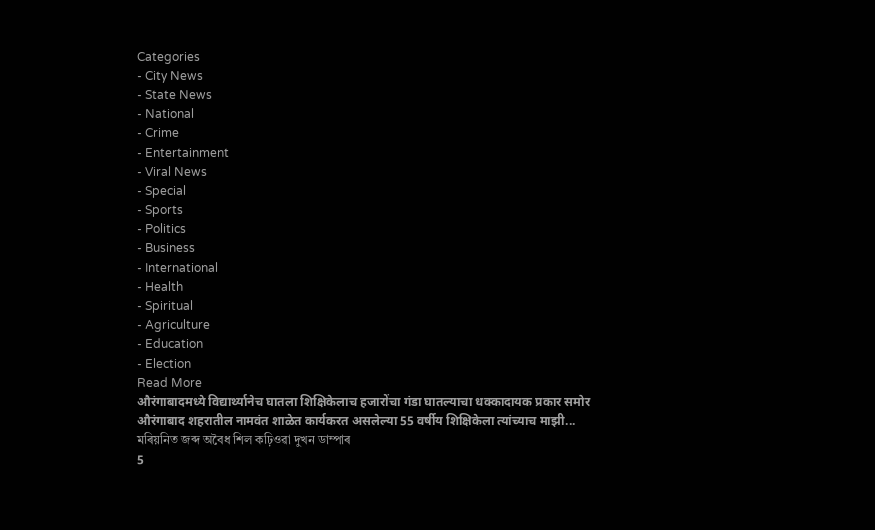Categories
- City News
- State News
- National
- Crime
- Entertainment
- Viral News
- Special
- Sports
- Politics
- Business
- International
- Health
- Spiritual
- Agriculture
- Education
- Election
Read More
औरंगाबादमध्ये विद्यार्थ्यानेच घातला शिक्षिकेलाच हजारोंचा गंडा घातल्याचा धक्कादायक प्रकार समोर
औरंगाबाद शहरातील नामवंत शाळेत कार्यकरत असलेल्या 55 वर्षीय शिक्षिकेला त्यांच्याच माझी...
মৰিয়নিত জব্দ অবৈধ শিল কঢ়িওৱা দুখন ডাম্পাৰ
5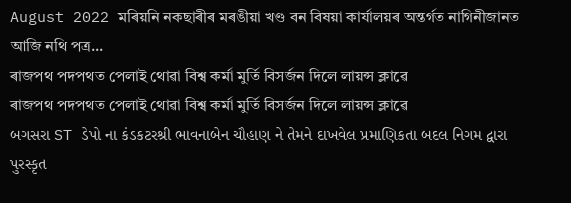August 2022 মৰিয়নি নকছাৰীৰ মৰঙীয়া খণ্ড বন বিষয়া কাৰ্যালয়ৰ অন্তৰ্গত নাগিনীজানত আজি নথি পত্ৰ...
ৰাজপথ পদপথত পেলাই থোৱা বিশ্ব কৰ্মা মুৰ্তি বিসৰ্জন দিলে লায়ন্স ক্লাৱে
ৰাজপথ পদপথত পেলাই থোৱা বিশ্ব কৰ্মা মুৰ্তি বিসৰ্জন দিলে লায়ন্স ক্লাৱে
બગસરા ST ડેપો ના કંડકટરશ્રી ભાવનાબેન ચૌહાણ ને તેમને દાખવેલ પ્રમાણિકતા બદલ નિગમ દ્વારા પુરસ્કૃત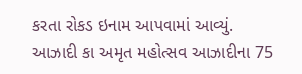કરતા રોકડ ઇનામ આપવામાં આવ્યું.
આઝાદી કા અમૃત મહોત્સવ આઝાદીના 75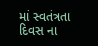માં સ્વતંત્રતા દિવસ ના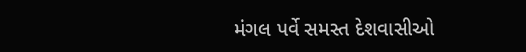મંગલ પર્વે સમસ્ત દેશવાસીઓ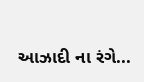આઝાદી ના રંગે...